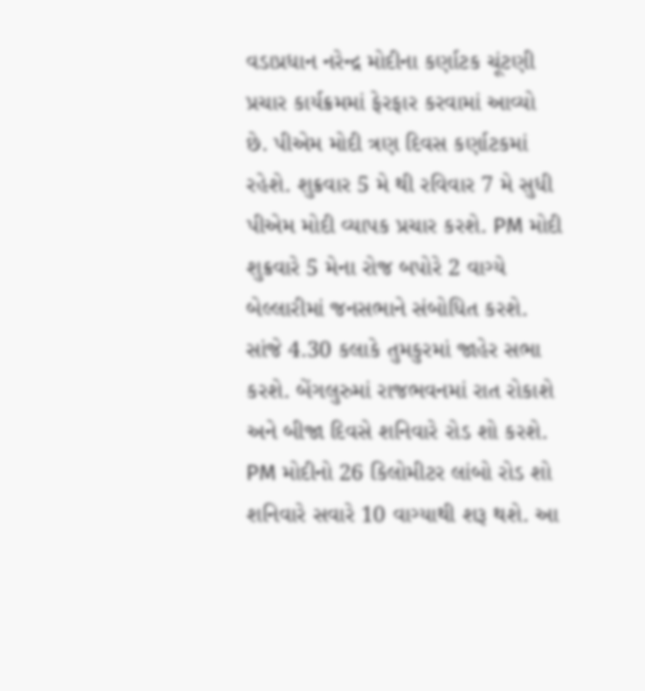વડાપ્રધાન નરેન્દ્ર મોદીના કર્ણાટક ચૂંટણી પ્રચાર કાર્યક્રમમાં ફેરફાર કરવામાં આવ્યો છે. પીએમ મોદી ત્રણ દિવસ કર્ણાટકમાં રહેશે. શુક્રવાર 5 મે થી રવિવાર 7 મે સુધી પીએમ મોદી વ્યાપક પ્રચાર કરશે. PM મોદી શુક્રવારે 5 મેના રોજ બપોરે 2 વાગ્યે બેલ્લારીમાં જનસભાને સંબોધિત કરશે. સાંજે 4.30 કલાકે તુમકુરમાં જાહેર સભા કરશે. બેંગલુરુમાં રાજભવનમાં રાત રોકાશે અને બીજા દિવસે શનિવારે રોડ શો કરશે.
PM મોદીનો 26 કિલોમીટર લાંબો રોડ શો શનિવારે સવારે 10 વાગ્યાથી શરૂ થશે. આ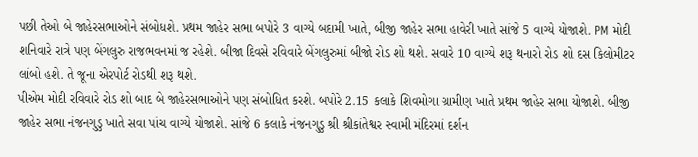પછી તેઓ બે જાહેરસભાઓને સંબોધશે. પ્રથમ જાહેર સભા બપોરે 3 વાગ્યે બદામી ખાતે, બીજી જાહેર સભા હાવેરી ખાતે સાંજે 5 વાગ્યે યોજાશે. PM મોદી શનિવારે રાત્રે પણ બેંગલુરુ રાજભવનમાં જ રહેશે. બીજા દિવસે રવિવારે બેંગલુરુમાં બીજો રોડ શો થશે. સવારે 10 વાગ્યે શરૂ થનારો રોડ શો દસ કિલોમીટર લાંબો હશે. તે જૂના એરપોર્ટ રોડથી શરૂ થશે.
પીએમ મોદી રવિવારે રોડ શો બાદ બે જાહેરસભાઓને પણ સંબોધિત કરશે. બપોરે 2.15 કલાકે શિવમોગા ગ્રામીણ ખાતે પ્રથમ જાહેર સભા યોજાશે. બીજી જાહેર સભા નંજનગુડુ ખાતે સવા પાંચ વાગ્યે યોજાશે. સાંજે 6 કલાકે નંજનગુડુ શ્રી શ્રીકાંતેશ્વર સ્વામી મંદિરમાં દર્શન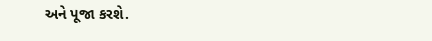અને પૂજા કરશે.